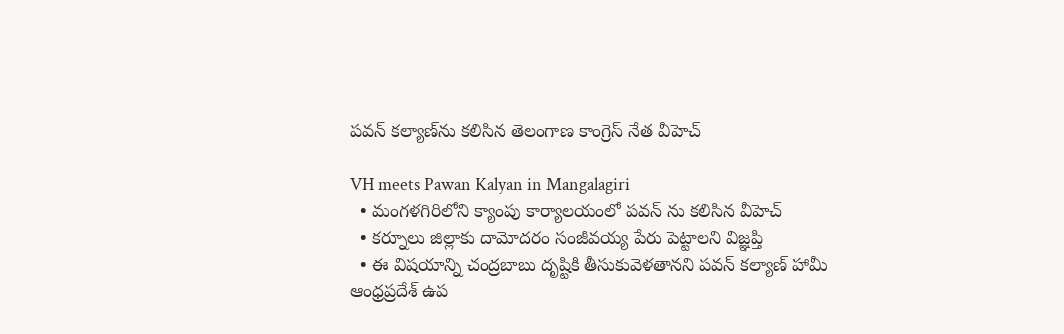పవన్ కల్యాణ్‌ను కలిసిన తెలంగాణ కాంగ్రెస్ నేత వీహెచ్

VH meets Pawan Kalyan in Mangalagiri
  • మంగళగిరిలోని క్యాంపు కార్యాలయంలో పవన్ ను కలిసిన వీహెచ్
  • కర్నూలు జిల్లాకు దామోదరం సంజీవయ్య పేరు పెట్టాలని విజ్ఞప్తి
  • ఈ విషయాన్ని చంద్రబాబు దృష్టికి తీసుకువెళతానని పవన్ కల్యాణ్ హామీ
ఆంధ్రప్రదేశ్ ఉప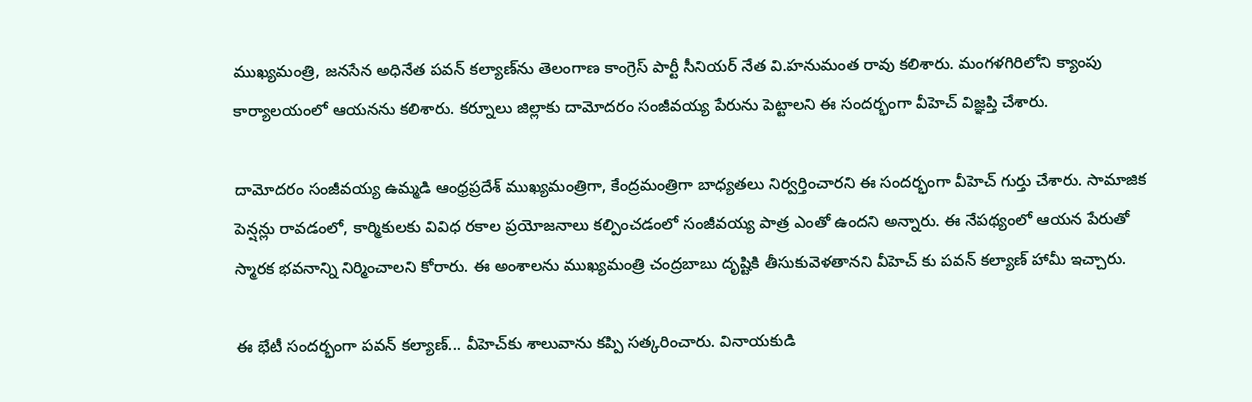ముఖ్యమంత్రి, జనసేన అధినేత పవన్ కల్యాణ్‌ను తెలంగాణ కాంగ్రెస్ పార్టీ సీనియర్ నేత వి.హనుమంత రావు కలిశారు. మంగళగిరిలోని క్యాంపు కార్యాలయంలో ఆయనను కలిశారు. కర్నూలు జిల్లాకు దామోదరం సంజీవయ్య పేరును పెట్టాలని ఈ సందర్భంగా వీహెచ్ విజ్ఞప్తి చేశారు.

దామోదరం సంజీవయ్య ఉమ్మడి ఆంధ్రప్రదేశ్ ముఖ్యమంత్రిగా, కేంద్రమంత్రిగా బాధ్యతలు నిర్వర్తించారని ఈ సందర్భంగా వీహెచ్ గుర్తు చేశారు. సామాజిక పెన్షన్లు రావడంలో, కార్మికులకు వివిధ రకాల ప్రయోజనాలు కల్పించడంలో సంజీవయ్య పాత్ర ఎంతో ఉందని అన్నారు. ఈ నేపథ్యంలో ఆయన పేరుతో స్మారక భవనాన్ని నిర్మించాలని కోరారు. ఈ అంశాలను ముఖ్యమంత్రి చంద్రబాబు దృష్టికి తీసుకువెళతానని వీహెచ్ కు పవన్ కల్యాణ్ హామీ ఇచ్చారు.

ఈ భేటీ సందర్భంగా పవన్ కల్యాణ్... వీహెచ్‌కు శాలువాను కప్పి సత్కరించారు. వినాయకుడి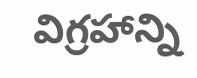విగ్రహాన్ని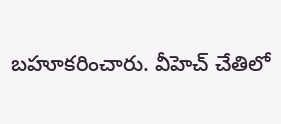బహూకరించారు. వీహెచ్ చేతిలో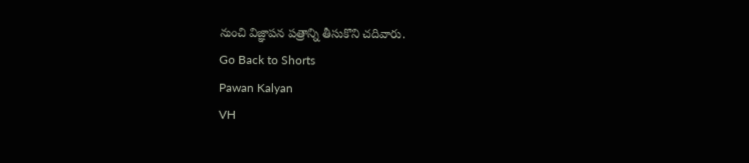నుంచి విజ్ఞాపన పత్రాన్ని తీసుకొని చదివారు.
Go Back to Shorts
Pawan Kalyan
VH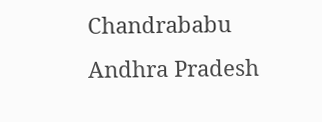Chandrababu
Andhra Pradesh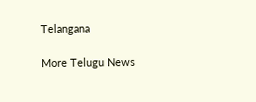Telangana

More Telugu News